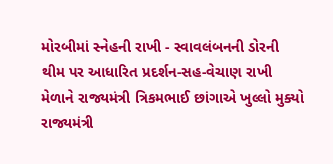મોરબીમાં સ્નેહની રાખી - સ્વાવલંબનની ડોરની થીમ પર આધારિત પ્રદર્શન-સહ-વેચાણ રાખી મેળાને રાજ્યમંત્રી ત્રિકમભાઈ છાંગાએ ખુલ્લો મુક્યો રાજ્યમંત્રી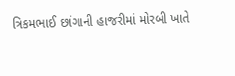ત્રિકમભાઈ છાંગાની હાજરીમાં મોરબી ખાતે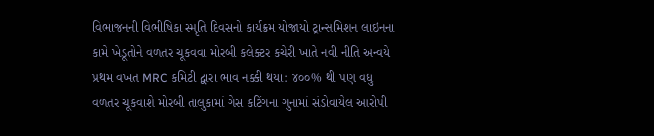વિભાજનની વિભીષિકા સ્મૃતિ દિવસનો કાર્યક્રમ યોજાયો ટ્રાન્સમિશન લાઇનના કામે ખેડૂતોને વળતર ચૂકવવા મોરબી કલેક્ટર કચેરી ખાતે નવી નીતિ અન્વયે પ્રથમ વખત MRC કમિટી દ્વારા ભાવ નક્કી થયા: ૪૦૦% થી પણ વધુ વળતર ચૂકવાશે મોરબી તાલુકામાં ગેસ કટિંગના ગુનામાં સંડોવાયેલ આરોપી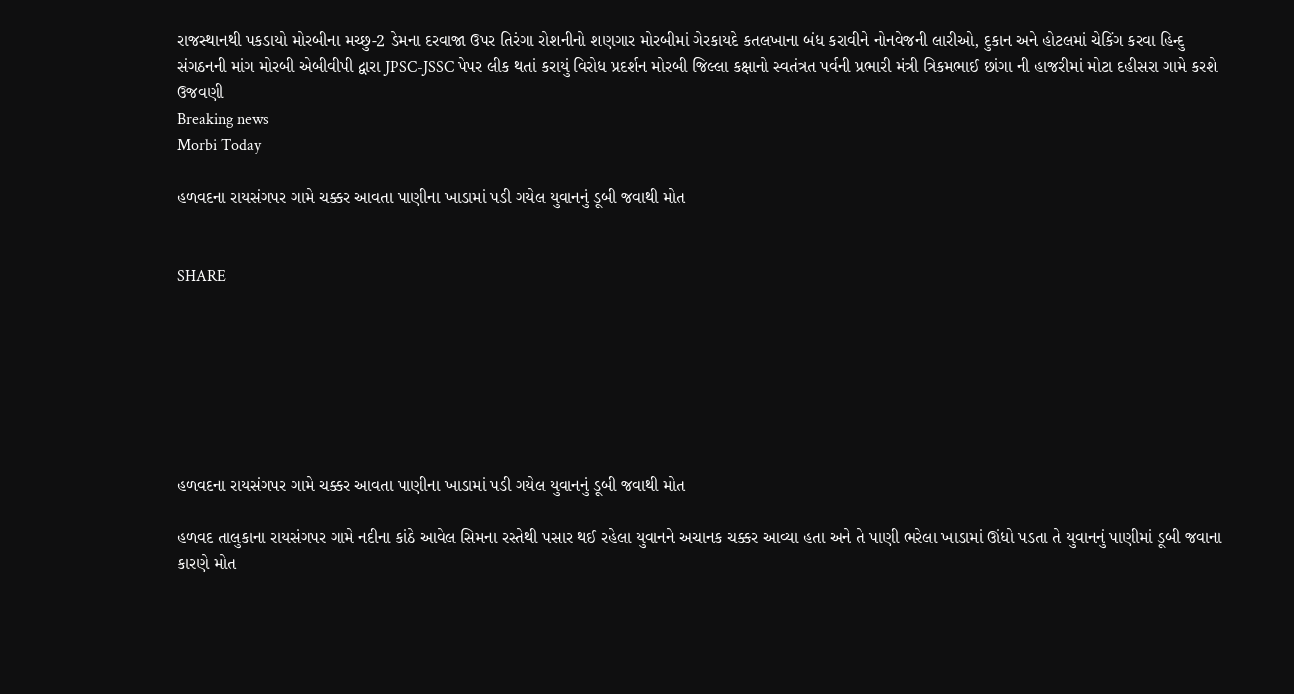રાજસ્થાનથી પકડાયો મોરબીના મચ્છુ-2 ડેમના દરવાજા ઉપર તિરંગા રોશનીનો શણગાર મોરબીમાં ગેરકાયદે કતલખાના બંધ કરાવીને નોનવેજની લારીઓ, દુકાન અને હોટલમાં ચેકિંગ કરવા હિન્દુ સંગઠનની માંગ મોરબી એબીવીપી દ્વારા JPSC-JSSC પેપર લીક થતાં કરાયું વિરોધ પ્રદર્શન મોરબી જિલ્લા કક્ષાનો સ્વતંત્રત પર્વની પ્રભારી મંત્રી ત્રિકમભાઈ છાંગા ની હાજરીમાં મોટા દહીસરા ગામે કરશે ઉજવણી
Breaking news
Morbi Today

હળવદના રાયસંગપર ગામે ચક્કર આવતા પાણીના ખાડામાં પડી ગયેલ યુવાનનું ડૂબી જવાથી મોત


SHARE







હળવદના રાયસંગપર ગામે ચક્કર આવતા પાણીના ખાડામાં પડી ગયેલ યુવાનનું ડૂબી જવાથી મોત

હળવદ તાલુકાના રાયસંગપર ગામે નદીના કાંઠે આવેલ સિમના રસ્તેથી પસાર થઈ રહેલા યુવાનને અચાનક ચક્કર આવ્યા હતા અને તે પાણી ભરેલા ખાડામાં ઊંધો પડતા તે યુવાનનું પાણીમાં ડૂબી જવાના કારણે મોત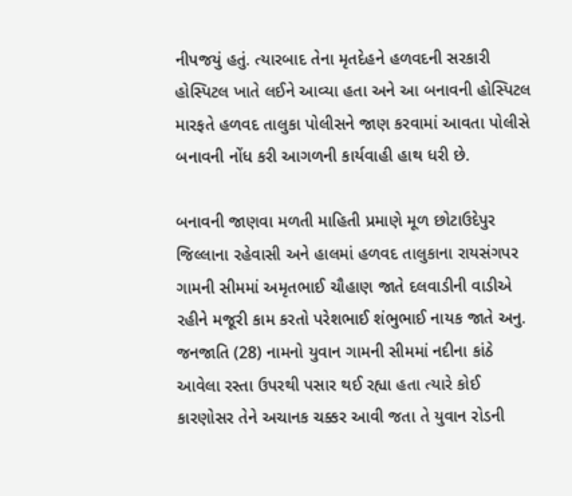નીપજયું હતું. ત્યારબાદ તેના મૃતદેહને હળવદની સરકારી હોસ્પિટલ ખાતે લઈને આવ્યા હતા અને આ બનાવની હોસ્પિટલ મારફતે હળવદ તાલુકા પોલીસને જાણ કરવામાં આવતા પોલીસે બનાવની નોંધ કરી આગળની કાર્યવાહી હાથ ધરી છે.

બનાવની જાણવા મળતી માહિતી પ્રમાણે મૂળ છોટાઉદેપુર જિલ્લાના રહેવાસી અને હાલમાં હળવદ તાલુકાના રાયસંગપર ગામની સીમમાં અમૃતભાઈ ચૌહાણ જાતે દલવાડીની વાડીએ રહીને મજૂરી કામ કરતો પરેશભાઈ શંભુભાઈ નાયક જાતે અનુ. જનજાતિ (28) નામનો યુવાન ગામની સીમમાં નદીના કાંઠે આવેલા રસ્તા ઉપરથી પસાર થઈ રહ્યા હતા ત્યારે કોઈ કારણોસર તેને અચાનક ચક્કર આવી જતા તે યુવાન રોડની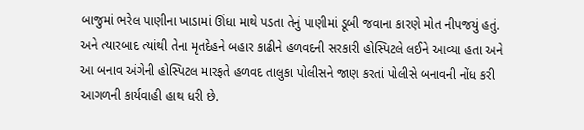બાજુમાં ભરેલ પાણીના ખાડામાં ઊંધા માથે પડતા તેનું પાણીમાં ડૂબી જવાના કારણે મોત નીપજયું હતું. અને ત્યારબાદ ત્યાંથી તેના મૃતદેહને બહાર કાઢીને હળવદની સરકારી હોસ્પિટલે લઈને આવ્યા હતા અને આ બનાવ અંગેની હોસ્પિટલ મારફતે હળવદ તાલુકા પોલીસને જાણ કરતાં પોલીસે બનાવની નોંધ કરી આગળની કાર્યવાહી હાથ ધરી છે.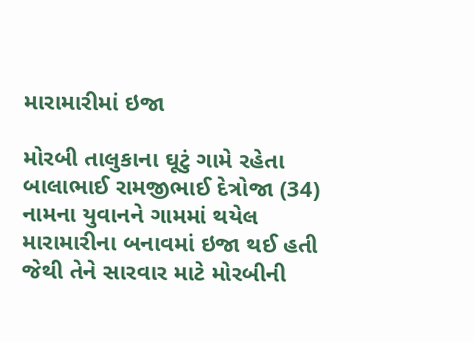મારામારીમાં ઇજા

મોરબી તાલુકાના ઘૂટું ગામે રહેતા બાલાભાઈ રામજીભાઈ દેત્રોજા (34) નામના યુવાનને ગામમાં થયેલ મારામારીના બનાવમાં ઇજા થઈ હતી જેથી તેને સારવાર માટે મોરબીની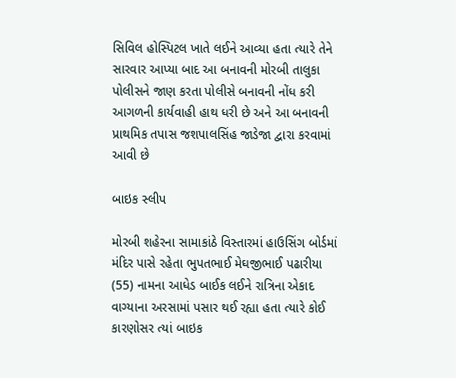સિવિલ હોસ્પિટલ ખાતે લઈને આવ્યા હતા ત્યારે તેને સારવાર આપ્યા બાદ આ બનાવની મોરબી તાલુકા પોલીસને જાણ કરતા પોલીસે બનાવની નોંધ કરી આગળની કાર્યવાહી હાથ ધરી છે અને આ બનાવની પ્રાથમિક તપાસ જશપાલસિંહ જાડેજા દ્વારા કરવામાં આવી છે

બાઇક સ્લીપ

મોરબી શહેરના સામાકાંઠે વિસ્તારમાં હાઉસિંગ બોર્ડમાં મંદિર પાસે રહેતા ભુપતભાઈ મેઘજીભાઈ પઢારીયા (55) નામના આધેડ બાઈક લઈને રાત્રિના એકાદ વાગ્યાના અરસામાં પસાર થઈ રહ્યા હતા ત્યારે કોઈ કારણોસર ત્યાં બાઇક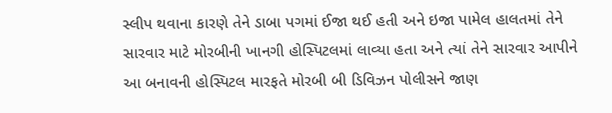સ્લીપ થવાના કારણે તેને ડાબા પગમાં ઈજા થઈ હતી અને ઇજા પામેલ હાલતમાં તેને સારવાર માટે મોરબીની ખાનગી હોસ્પિટલમાં લાવ્યા હતા અને ત્યાં તેને સારવાર આપીને આ બનાવની હોસ્પિટલ મારફતે મોરબી બી ડિવિઝન પોલીસને જાણ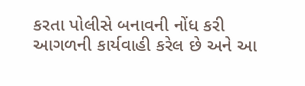કરતા પોલીસે બનાવની નોંધ કરી આગળની કાર્યવાહી કરેલ છે અને આ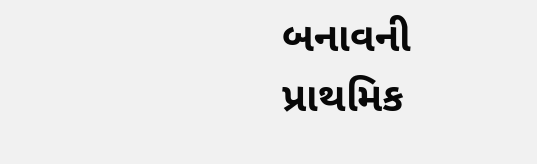બનાવની પ્રાથમિક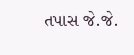તપાસ જે.જે.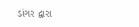ડાંગર દ્વારા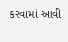કરવામાં આવી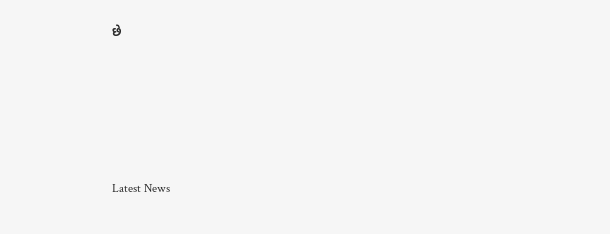છે






Latest News